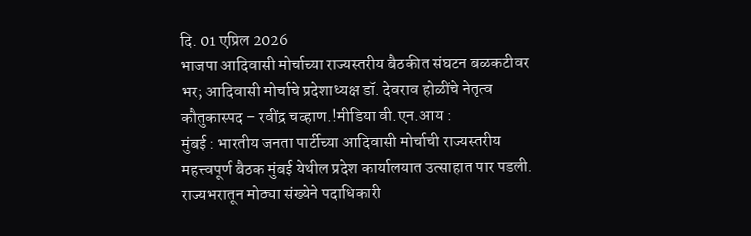दि. 01 एप्रिल 2026
भाजपा आदिवासी मोर्चाच्या राज्यस्तरीय बैठकीत संघटन बळकटीवर भर; आदिवासी मोर्चाचे प्रदेशाध्यक्ष डॉ. देवराव होळींचे नेतृत्व कौतुकास्पद – रवींद्र चव्हाण.!मीडिया वी.एन.आय :
मुंबई : भारतीय जनता पार्टीच्या आदिवासी मोर्चाची राज्यस्तरीय महत्त्वपूर्ण बैठक मुंबई येथील प्रदेश कार्यालयात उत्साहात पार पडली. राज्यभरातून मोठ्या संख्येने पदाधिकारी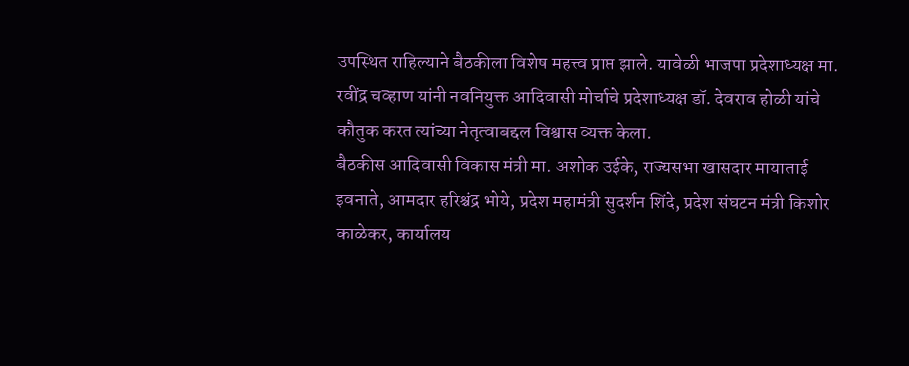उपस्थित राहिल्याने बैठकीला विशेष महत्त्व प्राप्त झाले. यावेळी भाजपा प्रदेशाध्यक्ष मा. रवींद्र चव्हाण यांनी नवनियुक्त आदिवासी मोर्चाचे प्रदेशाध्यक्ष डॉ. देवराव होळी यांचे कौतुक करत त्यांच्या नेतृत्वाबद्दल विश्वास व्यक्त केला.
बैठकीस आदिवासी विकास मंत्री मा. अशोक उईके, राज्यसभा खासदार मायाताई इवनाते, आमदार हरिश्चंद्र भोये, प्रदेश महामंत्री सुदर्शन शिंदे, प्रदेश संघटन मंत्री किशोर काळेकर, कार्यालय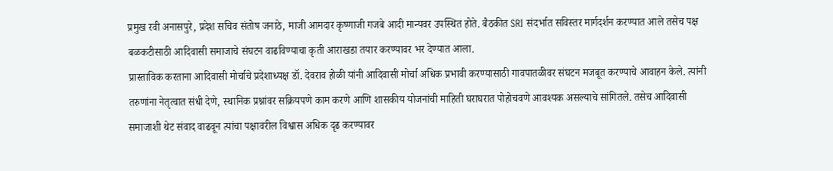प्रमुख रवी अनासपुरे, प्रदेश सचिव संतोष जनाठे, माजी आमदार कृष्णाजी गजबे आदी मान्यवर उपस्थित होते. बैठकीत SRI संदर्भात सविस्तर मार्गदर्शन करण्यात आले तसेच पक्ष बळकटीसाठी आदिवासी समाजाचे संघटन वाढविण्याचा कृती आराखडा तयार करण्यावर भर देण्यात आला.
प्रास्ताविक करताना आदिवासी मोर्चाचे प्रदेशाध्यक्ष डॉ. देवराव होळी यांनी आदिवासी मोर्चा अधिक प्रभावी करण्यासाठी गावपातळीवर संघटन मजबूत करण्याचे आवाहन केले. त्यांनी तरुणांना नेतृत्वात संधी देणे, स्थानिक प्रश्नांवर सक्रियपणे काम करणे आणि शासकीय योजनांची माहिती घराघरात पोहोचवणे आवश्यक असल्याचे सांगितले. तसेच आदिवासी समाजाशी थेट संवाद वाढवून त्यांचा पक्षावरील विश्वास अधिक दृढ करण्यावर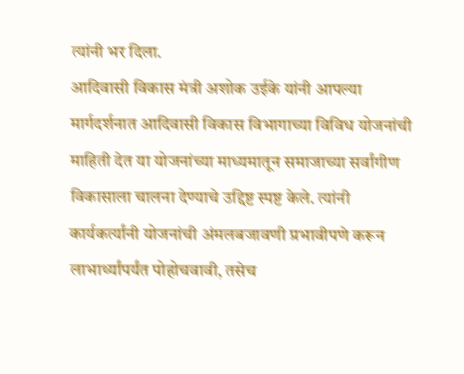त्यांनी भर दिला.
आदिवासी विकास मंत्री अशोक उईके यांनी आपल्या मार्गदर्शनात आदिवासी विकास विभागाच्या विविध योजनांची माहिती देत या योजनांच्या माध्यमातून समाजाच्या सर्वांगीण विकासाला चालना देण्याचे उद्दिष्ट स्पष्ट केले. त्यांनी कार्यकर्त्यांनी योजनांची अंमलबजावणी प्रभावीपणे करून लाभार्थ्यांपर्यंत पोहोचवावी, तसेच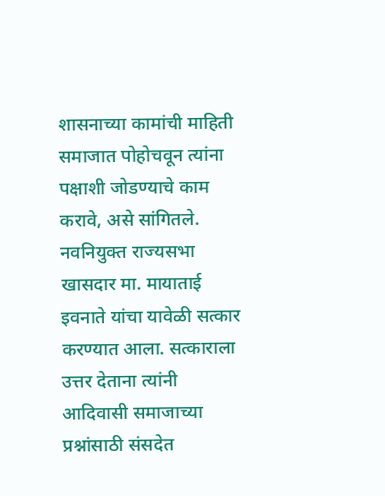शासनाच्या कामांची माहिती समाजात पोहोचवून त्यांना पक्षाशी जोडण्याचे काम करावे, असे सांगितले.
नवनियुक्त राज्यसभा खासदार मा. मायाताई इवनाते यांचा यावेळी सत्कार करण्यात आला. सत्काराला उत्तर देताना त्यांनी आदिवासी समाजाच्या प्रश्नांसाठी संसदेत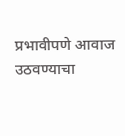प्रभावीपणे आवाज उठवण्याचा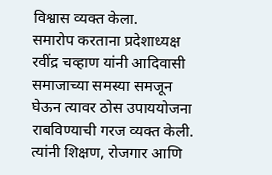विश्वास व्यक्त केला.
समारोप करताना प्रदेशाध्यक्ष रवींद्र चव्हाण यांनी आदिवासी समाजाच्या समस्या समजून घेऊन त्यावर ठोस उपाययोजना राबविण्याची गरज व्यक्त केली. त्यांनी शिक्षण, रोजगार आणि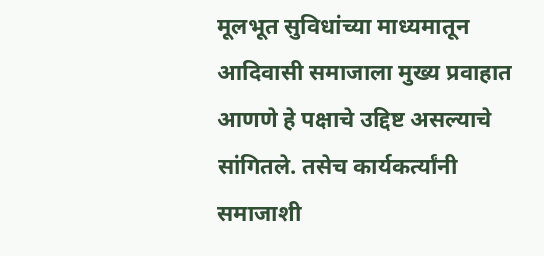मूलभूत सुविधांच्या माध्यमातून आदिवासी समाजाला मुख्य प्रवाहात आणणे हे पक्षाचे उद्दिष्ट असल्याचे सांगितले. तसेच कार्यकर्त्यांनी समाजाशी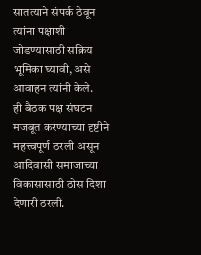सातत्याने संपर्क ठेवून त्यांना पक्षाशी जोडण्यासाठी सक्रिय भूमिका घ्यावी, असे आवाहन त्यांनी केले.
ही बैठक पक्ष संघटन मजबूत करण्याच्या दृष्टीने महत्त्वपूर्ण ठरली असून आदिवासी समाजाच्या विकासासाठी ठोस दिशा देणारी ठरली.